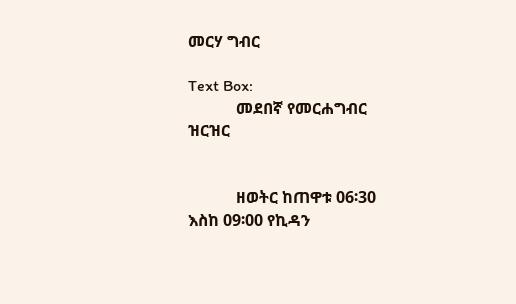መርሃ ግብር

Text Box:
            መደበኛ የመርሐግብር ዝርዝር


            ዘወትር ከጠዋቱ 06፡30 እስከ 09፡00 የኪዳን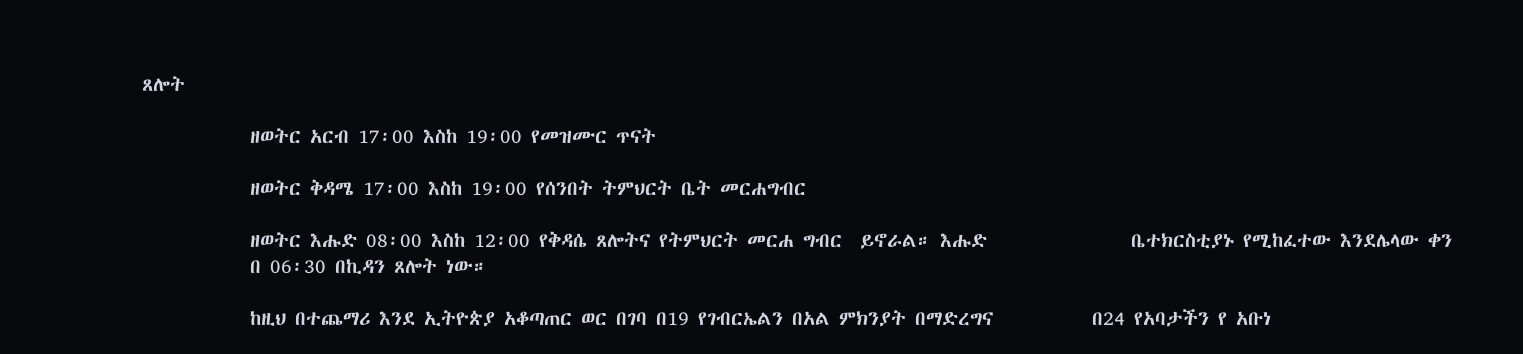ጸሎት

            ዘወትር አርብ 17፡00 እስከ 19፡00 የመዝሙር ጥናት

            ዘወትር ቅዳሜ 17፡00 እስከ 19፡00 የሰንበት ትምህርት ቤት መርሐግብር

            ዘወትር እሑድ 08፡00 እስከ 12፡00 የቅዳሴ ጸሎትና የትምህርት መርሐ ግብር  ይኖራል። እሑድ                ቤተክርስቲያኑ የሚከፈተው እንደሌላው ቀን
            በ 06፡30 በኪዳን ጸሎት ነው።

            ከዚህ በተጨማሪ እንደ ኢትዮጵያ አቆጣጠር ወር በገባ በ19 የገብርኤልን በአል ምክንያት በማድረግና           በ24 የአባታችን የ አቡነ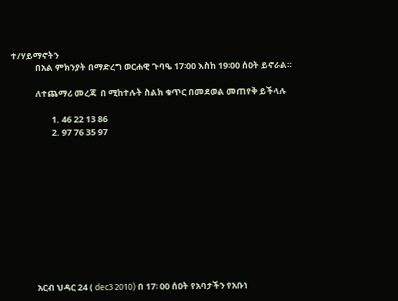ተ/ሃይማኖትን
            በአል ምክንያት በማድረግ ወርሐዊ ጉባዔ 17፡00 እስከ 19፡00 ሰዐት ይኖራል።

            ለተጨማሪ መረጃ  በ ሚከተሉት ስልክ ቁጥር በመደወል መጠየቅ ይችላሉ

                    1. 46 22 13 86
                    2. 97 76 35 97











            አርብ ህዳር 24 ( dec3 2010) በ 17፡ 00 ሰዐት የአባታችን የአቡነ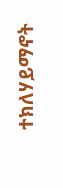ተክለሃይማኖት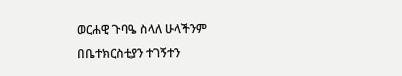ወርሐዊ ጉባዔ ስላለ ሁላችንም በቤተክርስቲያን ተገኝተን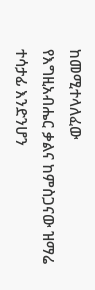ከመሚተላለፈው                    የእግዚአብሔር ቃልና ከምስጋናው ዝማሬ ተሳታፊ እንድንሆን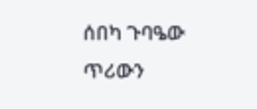ሰበካ ጉባዔው ጥሪውን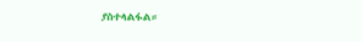ያስተላልፋል።